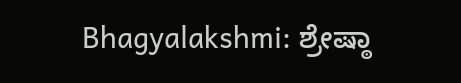Bhagyalakshmi: ಶ್ರೇಷ್ಠಾ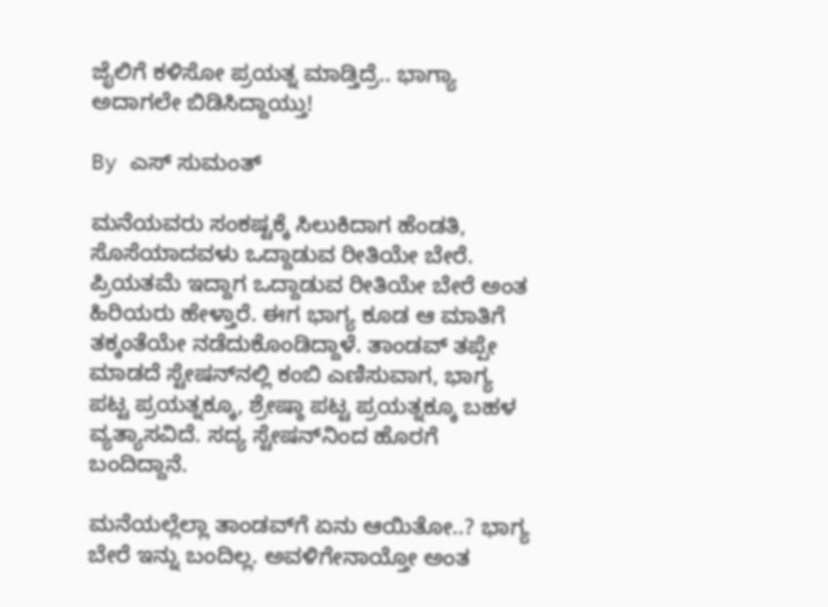ಜೈಲಿಗೆ ಕಳಿಸೋ ಪ್ರಯತ್ನ ಮಾಡ್ತಿದ್ರೆ.. ಭಾಗ್ಯಾ ಅದಾಗಲೇ ಬಿಡಿಸಿದ್ದಾಯ್ತು!

By ಎಸ್ ಸುಮಂತ್

ಮನೆಯವರು ಸಂಕಷ್ಟಕ್ಕೆ ಸಿಲುಕಿದಾಗ ಹೆಂಡತಿ, ಸೊಸೆಯಾದವಳು ಒದ್ದಾಡುವ ರೀತಿಯೇ ಬೇರೆ. ಪ್ರಿಯತಮೆ ಇದ್ದಾಗ ಒದ್ದಾಡುವ ರೀತಿಯೇ ಬೇರೆ ಅಂತ ಹಿರಿಯರು ಹೇಳ್ತಾರೆ. ಈಗ ಭಾಗ್ಯ ಕೂಡ ಆ ಮಾತಿಗೆ ತಕ್ಕಂತೆಯೇ ನಡೆದುಕೊಂಡಿದ್ದಾಳೆ. ತಾಂಡವ್ ತಪ್ಪೇ ಮಾಡದೆ ಸ್ಟೇಷನ್‌ನಲ್ಲಿ ಕಂಬಿ ಎಣಿಸುವಾಗ, ಭಾಗ್ಯ ಪಟ್ಟ ಪ್ರಯತ್ನಕ್ಕೂ, ಶ್ರೇಷ್ಠಾ ಪಟ್ಟ ಪ್ರಯತ್ನಕ್ಕೂ ಬಹಳ ವ್ಯತ್ಯಾಸವಿದೆ. ಸದ್ಯ ಸ್ಟೇಷನ್‌‌ನಿಂದ ಹೊರಗೆ ಬಂದಿದ್ದಾನೆ.

ಮನೆಯಲ್ಲೆಲ್ಲಾ ತಾಂಡವ್‌ಗೆ ಏನು ಆಯಿತೋ..? ಭಾಗ್ಯ ಬೇರೆ ಇನ್ನು ಬಂದಿಲ್ಲ. ಅವಳಿಗೇನಾಯ್ತೋ ಅಂತ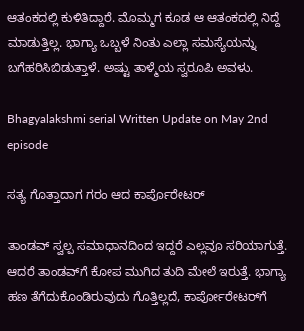ಆತಂಕದಲ್ಲಿ ಕುಳಿತಿದ್ದಾರೆ. ಮೊಮ್ಮಗ ಕೂಡ ಆ ಆತಂಕದಲ್ಲಿ ನಿದ್ದೆ ಮಾಡುತ್ತಿಲ್ಲ. ಭಾಗ್ಯಾ ಒಬ್ಬಳೆ ನಿಂತು ಎಲ್ಲಾ‌ ಸಮಸ್ಯೆಯನ್ನು ಬಗೆಹರಿಸಿಬಿಡುತ್ತಾಳೆ. ಅಷ್ಟು ತಾಳ್ಮೆಯ ಸ್ವರೂಪಿ ಅವಳು.

Bhagyalakshmi serial Written Update on May 2nd episode

ಸತ್ಯ ಗೊತ್ತಾದಾಗ ಗರಂ ಆದ ಕಾರ್ಪೊರೇಟರ್

ತಾಂಡವ್ ಸ್ವಲ್ಪ ಸಮಾಧಾನದಿಂದ ಇದ್ದರೆ ಎಲ್ಲವೂ ಸರಿಯಾಗುತ್ತೆ. ಆದರೆ ತಾಂಡವ್‌ಗೆ ಕೋಪ ಮುಗಿದ ತುದಿ ಮೇಲೆ ಇರುತ್ತೆ. ಭಾಗ್ಯಾ ಹಣ ತೆಗೆದುಕೊಂಡಿರುವುದು ಗೊತ್ತಿಲ್ಲದೆ, ಕಾರ್ಪೋರೇಟರ್‌ಗೆ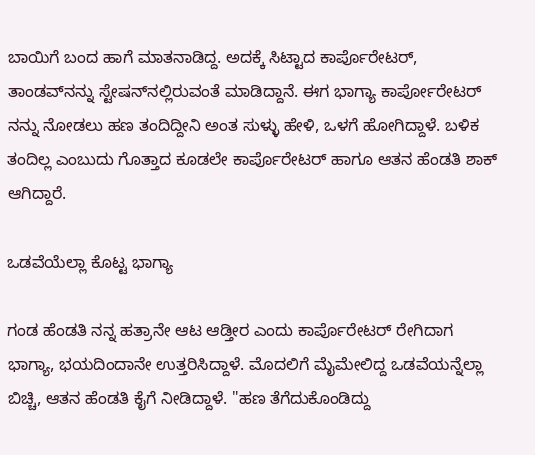ಬಾಯಿಗೆ ಬಂದ ಹಾಗೆ ಮಾತನಾಡಿದ್ದ. ಅದಕ್ಕೆ ಸಿಟ್ಟಾದ ಕಾರ್ಪೊರೇಟರ್, ತಾಂಡವ್‌ನನ್ನು ಸ್ಟೇಷನ್‌ನಲ್ಲಿರುವಂತೆ ಮಾಡಿದ್ದಾನೆ. ಈಗ ಭಾಗ್ಯಾ ಕಾರ್ಪೋರೇಟರ್ ನನ್ನು ನೋಡಲು ಹಣ ತಂದಿದ್ದೀನಿ ಅಂತ ಸುಳ್ಳು ಹೇಳಿ, ಒಳಗೆ ಹೋಗಿದ್ದಾಳೆ. ಬಳಿಕ ತಂದಿಲ್ಲ ಎಂಬುದು ಗೊತ್ತಾದ ಕೂಡಲೇ ಕಾರ್ಪೊರೇಟರ್ ಹಾಗೂ ಆತನ ಹೆಂಡತಿ‌ ಶಾಕ್ ಆಗಿದ್ದಾರೆ.

ಒಡವೆಯೆಲ್ಲಾ ಕೊಟ್ಟ ಭಾಗ್ಯಾ

ಗಂಡ ಹೆಂಡತಿ ನನ್ನ ಹತ್ರಾನೇ ಆಟ ಆಡ್ತೀರ ಎಂದು ಕಾರ್ಪೊರೇಟರ್ ರೇಗಿದಾಗ ಭಾಗ್ಯಾ, ಭಯದಿಂದಾನೇ ಉತ್ತರಿಸಿದ್ದಾಳೆ. ಮೊದಲಿಗೆ ಮೈಮೇಲಿದ್ದ ಒಡವೆಯನ್ನೆಲ್ಲಾ ಬಿಚ್ಚಿ, ಆತನ ಹೆಂಡತಿ ಕೈಗೆ ನೀಡಿದ್ದಾಳೆ. "ಹಣ ತೆಗೆದುಕೊಂಡಿದ್ದು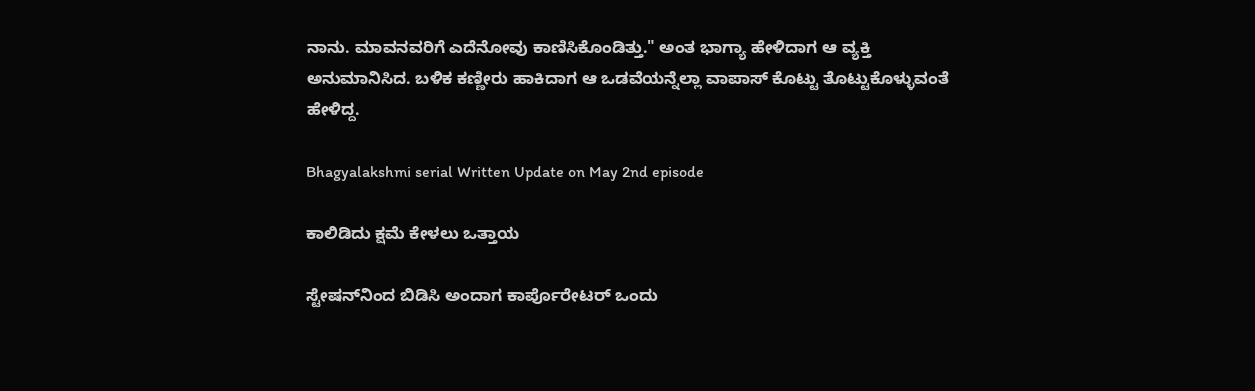ನಾನು. ಮಾವನವರಿಗೆ ಎದೆನೋವು ಕಾಣಿಸಿಕೊಂಡಿತ್ತು." ಅಂತ ಭಾಗ್ಯಾ ಹೇಳಿದಾಗ ಆ ವ್ಯಕ್ತಿ ಅನುಮಾನಿಸಿದ. ಬಳಿಕ ಕಣ್ಣೀರು ಹಾಕಿದಾಗ ಆ ಒಡವೆಯನ್ನೆಲ್ಲಾ ವಾಪಾಸ್ ಕೊಟ್ಟು ತೊಟ್ಟುಕೊಳ್ಳುವಂತೆ ಹೇಳಿದ್ದ.

Bhagyalakshmi serial Written Update on May 2nd episode

ಕಾಲಿಡಿದು ಕ್ಷಮೆ ಕೇಳಲು ಒತ್ತಾಯ

ಸ್ಟೇಷನ್‌ನಿಂದ ಬಿಡಿಸಿ ಅಂದಾಗ ಕಾರ್ಪೊರೇಟರ್ ಒಂದು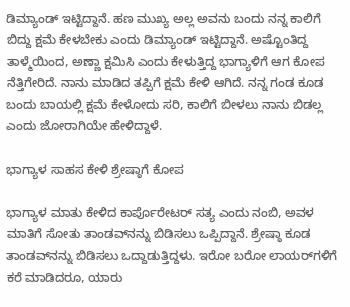ಡಿಮ್ಯಾಂಡ್ ಇಟ್ಟಿದ್ದಾನೆ. ಹಣ ಮುಖ್ಯ ಅಲ್ಲ ಅವನು ಬಂದು ನನ್ನ ಕಾಲಿಗೆ ಬಿದ್ದು ಕ್ಷಮೆ ಕೇಳಬೇಕು ಎಂದು ಡಿಮ್ಯಾಂಡ್ ಇಟ್ಟಿದ್ದಾನೆ. ಅಷ್ಟೊಂತಿದ್ದ ತಾಳ್ಮೆಯಿಂದ, ಅಣ್ಣಾ ಕ್ಷಮಿಸಿ ಎಂದು ಕೇಳುತ್ತಿದ್ದ ಭಾಗ್ಯಾಳಿಗೆ ಆಗ ಕೋಪ ನೆತ್ತಿಗೇರಿದೆ. ನಾನು ಮಾಡಿದ ತಪ್ಪಿಗೆ ಕ್ಷಮೆ ಕೇಳಿ ಆಗಿದೆ. ನನ್ನ ಗಂಡ ಕೂಡ ಬಂದು ಬಾಯಲ್ಲಿ ಕ್ಷಮೆ ಕೇಳೋದು ಸರಿ, ಕಾಲಿಗೆ ಬೀಳಲು ನಾನು ಬಿಡಲ್ಲ ಎಂದು ಜೋರಾಗಿಯೇ ಹೇಳಿದ್ದಾಳೆ.

ಭಾಗ್ಯಾಳ ಸಾಹಸ ಕೇಳಿ ಶ್ರೇಷ್ಠಾಗೆ ಕೋಪ

ಭಾಗ್ಯಾಳ ಮಾತು ಕೇಳಿದ ಕಾರ್ಪೊರೇಟರ್ ಸತ್ಯ ಎಂದು ನಂಬಿ, ಅವಳ ಮಾತಿಗೆ ಸೋತು ತಾಂಡವ್‌ನನ್ನು ಬಿಡಿಸಲು ಒಪ್ಪಿದ್ದಾನೆ. ಶ್ರೇಷ್ಠಾ ಕೂಡ ತಾಂಡವ್‌ನನ್ನು ಬಿಡಿಸಲು ಒದ್ದಾಡುತ್ತಿದ್ದಳು. ಇರೋ ಬರೋ ಲಾಯರ್‌ಗಳಿಗೆ ಕರೆ ಮಾಡಿದರೂ, ಯಾರು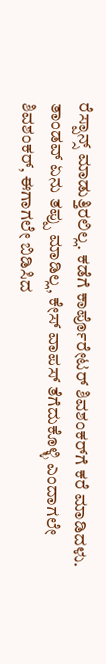ರೆಸ್ಪಾನ್ಸ್ ಮಾಡುತ್ತಿರಲಿಲ್ಲ. ಕಡೆಗೆ ಕಾರ್ಪೊರೇಟರ್ ಶಿವಶಂಕರ್‌ಗೆ ಕರೆ ಮಾಡಿದಳು. ತಾಂಡವ್ ಏನು ತಪ್ಪು ಮಾಡಿಲ್ಲ, ಕೇಸ್ ವಾಪಸ್ ತೆಗೆದುಕೊಳ್ಳಿ ಎಂದಾಗಲೇ ಶಿವಶಂಕರ್, ಈಗಾಗಲೇ ಬಿಡಿಸಿದ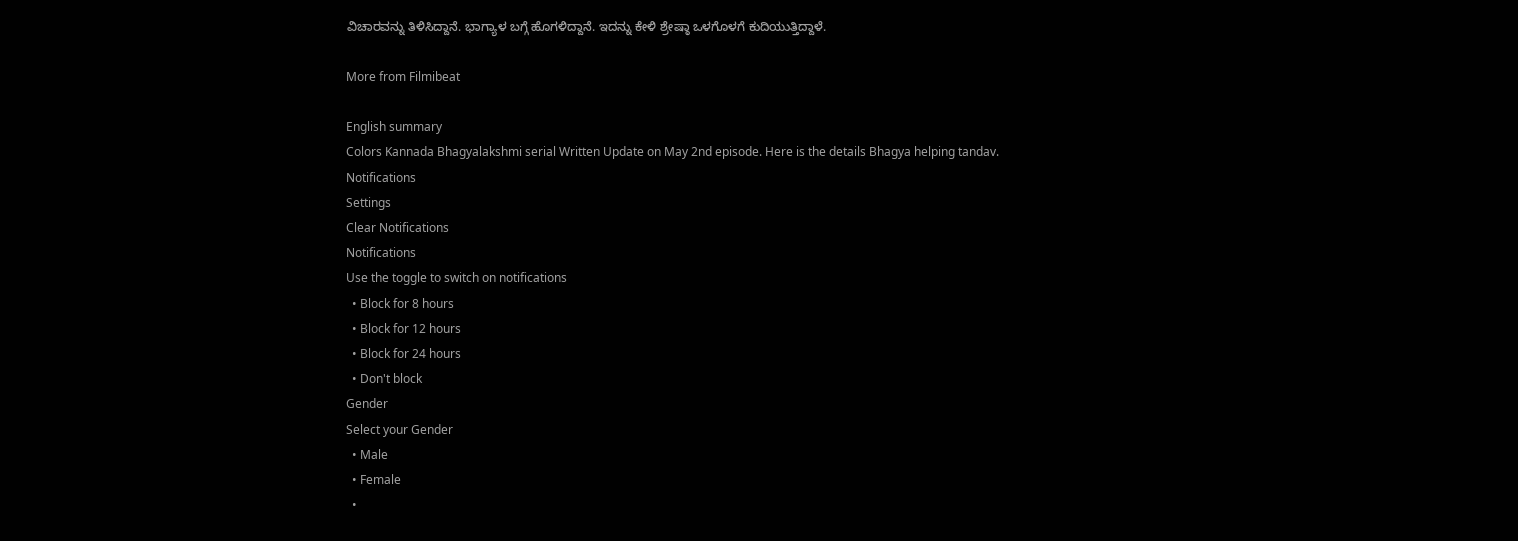ವಿಚಾರವನ್ನು ತಿಳಿಸಿದ್ದಾನೆ. ಭಾಗ್ಯಾಳ ಬಗ್ಗೆ ಹೊಗಳಿದ್ದಾನೆ. ಇದನ್ನು ಕೇಳಿ ಶ್ರೇಷ್ಠಾ ಒಳಗೊಳಗೆ ಕುದಿಯುತ್ತಿದ್ದಾಳೆ.

More from Filmibeat

English summary
Colors Kannada Bhagyalakshmi serial Written Update on May 2nd episode. Here is the details Bhagya helping tandav.
Notifications
Settings
Clear Notifications
Notifications
Use the toggle to switch on notifications
  • Block for 8 hours
  • Block for 12 hours
  • Block for 24 hours
  • Don't block
Gender
Select your Gender
  • Male
  • Female
  •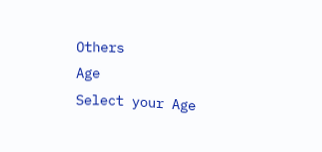Others
Age
Select your Age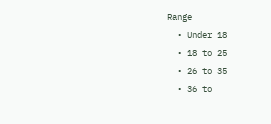Range
  • Under 18
  • 18 to 25
  • 26 to 35
  • 36 to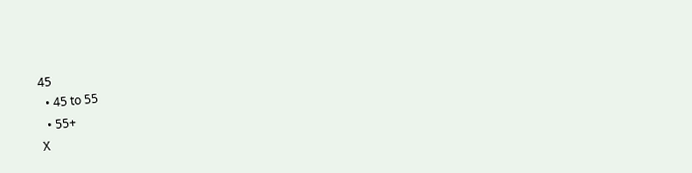45
  • 45 to 55
  • 55+
X